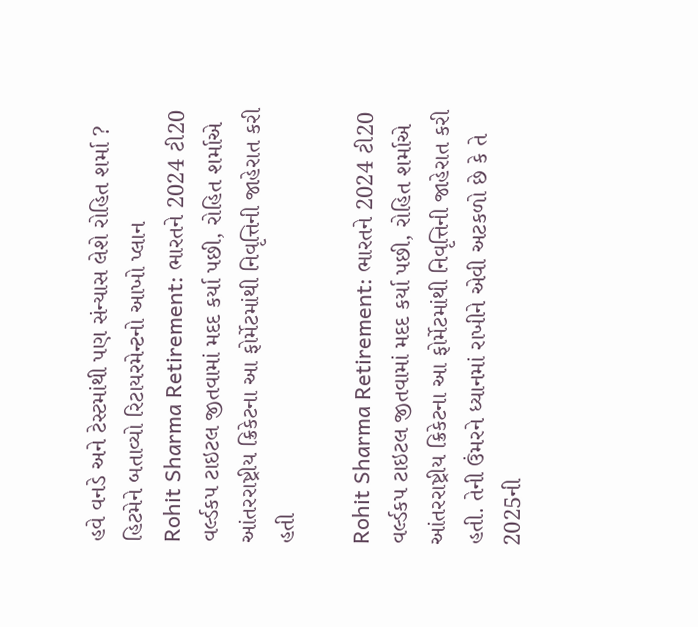હવે વનડે અને ટેસ્ટમાંથી પણ સંન્યાસ લેશે રોહિત શર્મા ? હિટમેને બતાવ્યો રિટાયરમેન્ટનો આખો પ્લાન
Rohit Sharma Retirement: ભારતને 2024 ટી20 વર્લ્ડકપ ટાઇટલ જીતવામાં મદદ કર્યા પછી, રોહિત શર્માએ આંતરરાષ્ટ્રીય ક્રિકેટના આ ફોર્મેટમાંથી નિવૃત્તિની જાહેરાત કરી હતી

Rohit Sharma Retirement: ભારતને 2024 ટી20 વર્લ્ડકપ ટાઇટલ જીતવામાં મદદ કર્યા પછી, રોહિત શર્માએ આંતરરાષ્ટ્રીય ક્રિકેટના આ ફોર્મેટમાંથી નિવૃત્તિની જાહેરાત કરી હતી. તેની ઉંમરને ધ્યાનમાં રાખીને એવી અટકળો છે કે તે 2025ની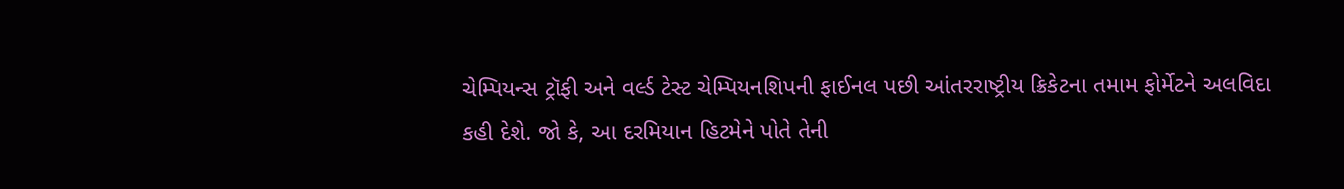ચેમ્પિયન્સ ટ્રૉફી અને વર્લ્ડ ટેસ્ટ ચેમ્પિયનશિપની ફાઈનલ પછી આંતરરાષ્ટ્રીય ક્રિકેટના તમામ ફોર્મેટને અલવિદા કહી દેશે. જો કે, આ દરમિયાન હિટમેને પોતે તેની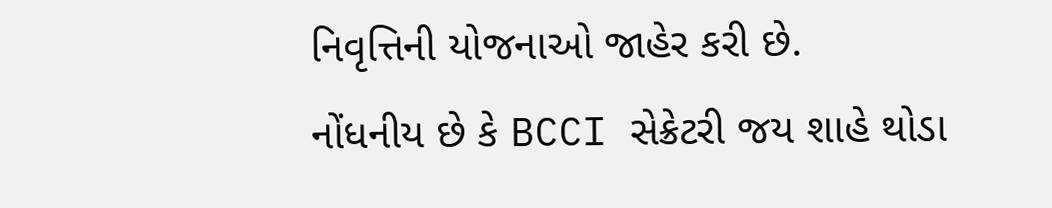નિવૃત્તિની યોજનાઓ જાહેર કરી છે.
નોંધનીય છે કે BCCI સેક્રેટરી જય શાહે થોડા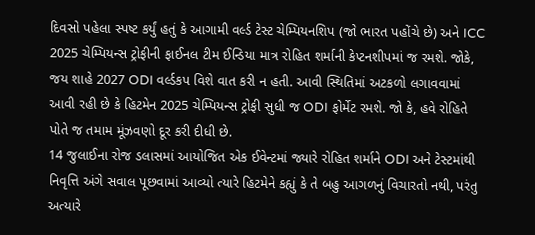દિવસો પહેલા સ્પષ્ટ કર્યું હતું કે આગામી વર્લ્ડ ટેસ્ટ ચેમ્પિયનશિપ (જો ભારત પહોંચે છે) અને ICC 2025 ચેમ્પિયન્સ ટ્રોફીની ફાઈનલ ટીમ ઈન્ડિયા માત્ર રોહિત શર્માની કેપ્ટનશીપમાં જ રમશે. જોકે, જય શાહે 2027 ODI વર્લ્ડકપ વિશે વાત કરી ન હતી. આવી સ્થિતિમાં અટકળો લગાવવામાં આવી રહી છે કે હિટમેન 2025 ચેમ્પિયન્સ ટ્રોફી સુધી જ ODI ફોર્મેટ રમશે. જો કે, હવે રોહિતે પોતે જ તમામ મૂંઝવણો દૂર કરી દીધી છે.
14 જુલાઈના રોજ ડલાસમાં આયોજિત એક ઈવેન્ટમાં જ્યારે રોહિત શર્માને ODI અને ટેસ્ટમાંથી નિવૃત્તિ અંગે સવાલ પૂછવામાં આવ્યો ત્યારે હિટમેને કહ્યું કે તે બહુ આગળનું વિચારતો નથી, પરંતુ અત્યારે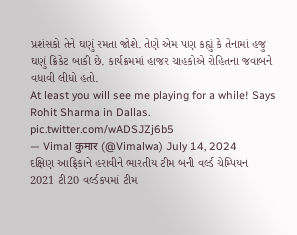પ્રશંસકો તેને ઘણું રમતા જોશે. તેણે એમ પણ કહ્યું કે તેનામાં હજુ ઘણું ક્રિકેટ બાકી છે. કાર્યક્રમમાં હાજર ચાહકોએ રોહિતના જવાબને વધાવી લીધો હતો.
At least you will see me playing for a while! Says Rohit Sharma in Dallas. pic.twitter.com/wADSJZj6b5
— Vimal कुमार (@Vimalwa) July 14, 2024
દક્ષિણ આફ્રિકાને હરાવીને ભારતીય ટીમ બની વર્લ્ડ ચેમ્પિયન
2021 ટી20 વર્લ્ડકપમાં ટીમ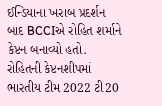ઈન્ડિયાના ખરાબ પ્રદર્શન બાદ BCCIએ રોહિત શર્માને કેપ્ટન બનાવ્યો હતો. રોહિતની કેપ્ટનશીપમાં ભારતીય ટીમ 2022 ટી20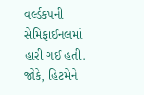વર્લ્ડકપની સેમિફાઈનલમાં હારી ગઈ હતી. જોકે, હિટમેને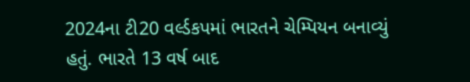2024ના ટી20 વર્લ્ડકપમાં ભારતને ચેમ્પિયન બનાવ્યું હતું. ભારતે 13 વર્ષ બાદ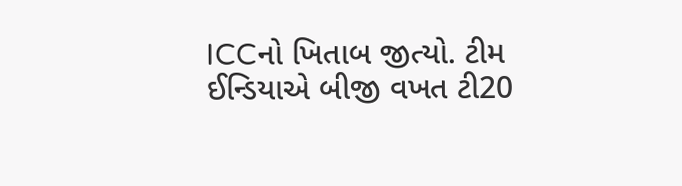ICCનો ખિતાબ જીત્યો. ટીમ ઈન્ડિયાએ બીજી વખત ટી20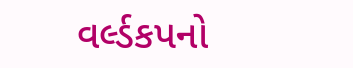વર્લ્ડકપનો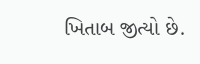ખિતાબ જીત્યો છે.